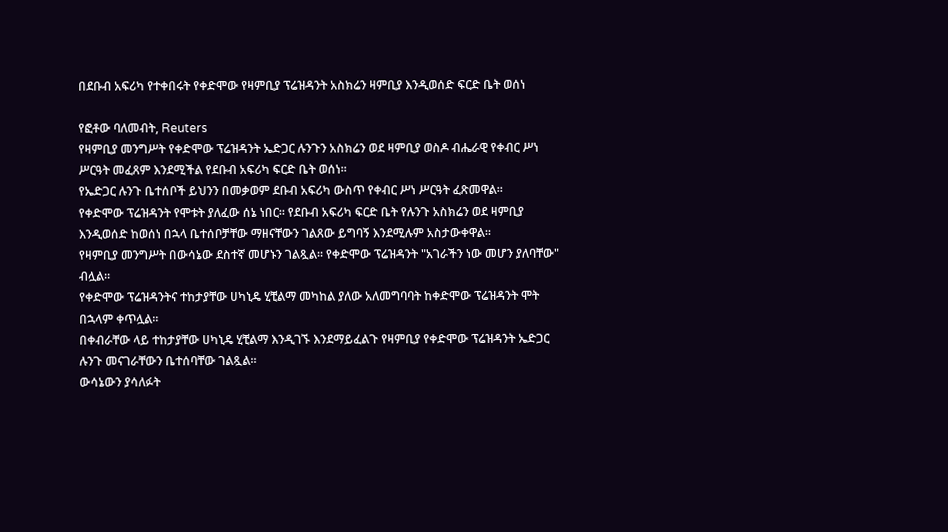በደቡብ አፍሪካ የተቀበሩት የቀድሞው የዛምቢያ ፕሬዝዳንት አስክሬን ዛምቢያ እንዲወሰድ ፍርድ ቤት ወሰነ

የፎቶው ባለመብት, Reuters
የዛምቢያ መንግሥት የቀድሞው ፕሬዝዳንት ኤድጋር ሉንጉን አስክሬን ወደ ዛምቢያ ወስዶ ብሔራዊ የቀብር ሥነ ሥርዓት መፈጸም እንደሚችል የደቡብ አፍሪካ ፍርድ ቤት ወሰነ።
የኤድጋር ሉንጉ ቤተሰቦች ይህንን በመቃወም ደቡብ አፍሪካ ውስጥ የቀብር ሥነ ሥርዓት ፈጽመዋል።
የቀድሞው ፕሬዝዳንት የሞቱት ያለፈው ሰኔ ነበር። የደቡብ አፍሪካ ፍርድ ቤት የሉንጉ አስክሬን ወደ ዛምቢያ እንዲወሰድ ከወሰነ በኋላ ቤተሰቦቻቸው ማዘናቸውን ገልጸው ይግባኝ እንደሚሉም አስታውቀዋል።
የዛምቢያ መንግሥት በውሳኔው ደስተኛ መሆኑን ገልጿል። የቀድሞው ፕሬዝዳንት "አገራችን ነው መሆን ያለባቸው" ብሏል።
የቀድሞው ፕሬዝዳንትና ተከታያቸው ሀካኒዴ ሂቺልማ መካከል ያለው አለመግባባት ከቀድሞው ፕሬዝዳንት ሞት በኋላም ቀጥሏል።
በቀብራቸው ላይ ተከታያቸው ሀካኒዴ ሂቺልማ እንዲገኙ እንደማይፈልጉ የዛምቢያ የቀድሞው ፕሬዝዳንት ኤድጋር ሉንጉ መናገራቸውን ቤተሰባቸው ገልጿል።
ውሳኔውን ያሳለፉት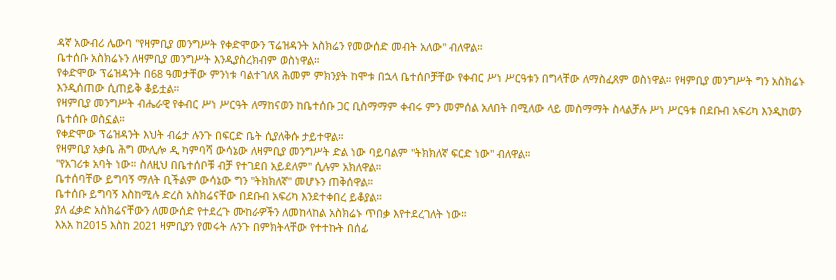ዳኛ አውብሪ ሌውባ "የዛምቢያ መንግሥት የቀድሞውን ፕሬዝዳንት አስክሬን የመውሰድ መብት አለው" ብለዋል።
ቤተሰቡ አስክሬኑን ለዛምቢያ መንግሥት እንዲያስረክብም ወስነዋል።
የቀድሞው ፕሬዝዳንት በ68 ዓመታቸው ምንነቱ ባልተገለጸ ሕመም ምክንያት ከሞቱ በኋላ ቤተሰቦቻቸው የቀብር ሥነ ሥርዓቱን በግላቸው ለማስፈጸም ወስነዋል። የዛምቢያ መንግሥት ግን አስክሬኑ እንዲሰጠው ሲጠይቅ ቆይቷል።
የዛምቢያ መንግሥት ብሔራዊ የቀብር ሥነ ሥርዓት ለማከናወን ከቤተሰቡ ጋር ቢስማማም ቀብሩ ምን መምሰል አለበት በሚለው ላይ መስማማት ስላልቻሉ ሥነ ሥርዓቱ በደቡብ አፍሪካ እንዲከወን ቤተሰቡ ወስኗል።
የቀድሞው ፕሬዝዳንት እህት ብሬታ ሉንጉ በፍርድ ቤት ሲያለቅሱ ታይተዋል።
የዛምቢያ አቃቤ ሕግ ሙሊሎ ዲ ካምባሻ ውሳኔው ለዛምቢያ መንግሥት ድል ነው ባይባልም "ትክክለኛ ፍርድ ነው" ብለዋል።
"የአገሪቱ አባት ነው። ስለዚህ በቤተሰቦቹ ብቻ የተገደበ አይደለም" ሲሉም አክለዋል።
ቤተሰባቸው ይግባኝ ማለት ቢችልም ውሳኔው ግን "ትክክለኛ" መሆኑን ጠቅሰዋል።
ቤተሰቡ ይግባኝ እስከሚሉ ድረስ አስክሬናቸው በደቡብ አፍሪካ እንደተቀበረ ይቆያል።
ያለ ፈቃድ አስክሬናቸውን ለመውሰድ የተደረጉ ሙከራዎችን ለመከላከል አስክሬኑ ጥበቃ እየተደረገለት ነው።
እአአ ከ2015 እስከ 2021 ዛምቢያን የመሩት ሉንጉ በምክትላቸው የተተኩት በሰፊ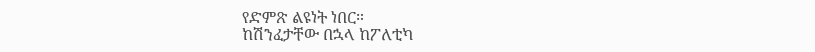የድምጽ ልዩነት ነበር።
ከሽንፈታቸው በኋላ ከፖለቲካ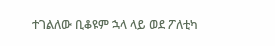ተገልለው ቢቆዩም ኋላ ላይ ወደ ፖለቲካ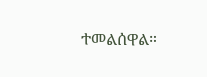ተመልሰዋል።